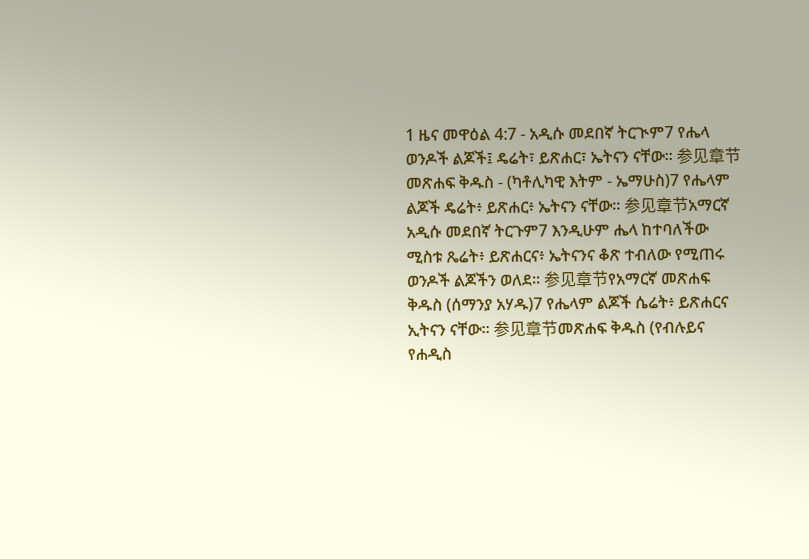1 ዜና መዋዕል 4:7 - አዲሱ መደበኛ ትርጒም7 የሔላ ወንዶች ልጆች፤ ዴሬት፣ ይጽሐር፣ ኤትናን ናቸው። 参见章节መጽሐፍ ቅዱስ - (ካቶሊካዊ እትም - ኤማሁስ)7 የሔላም ልጆች ዴሬት፥ ይጽሐር፥ ኤትናን ናቸው። 参见章节አማርኛ አዲሱ መደበኛ ትርጉም7 እንዲሁም ሔላ ከተባለችው ሚስቱ ጼሬት፥ ይጽሐርና፥ ኤትናንና ቆጽ ተብለው የሚጠሩ ወንዶች ልጆችን ወለደ። 参见章节የአማርኛ መጽሐፍ ቅዱስ (ሰማንያ አሃዱ)7 የሔላም ልጆች ሴሬት፥ ይጽሐርና ኢትናን ናቸው። 参见章节መጽሐፍ ቅዱስ (የብሉይና የሐዲስ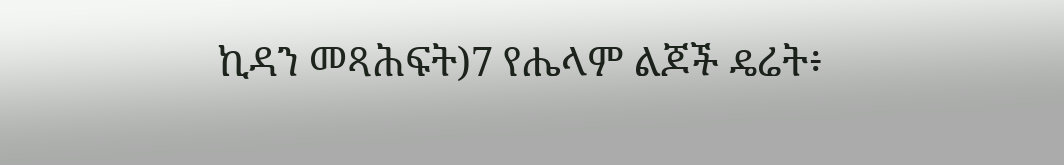ኪዳን መጻሕፍት)7 የሔላም ልጆች ዴሬት፥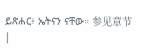ይጽሐር፥ ኤትናን ናቸው። 参见章节 |